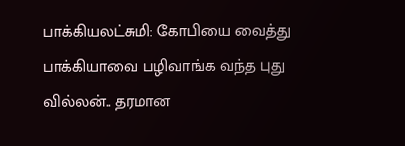பாக்கியலட்சுமி: கோபியை வைத்து பாக்கியாவை பழிவாங்க வந்த புது வில்லன்.. தரமான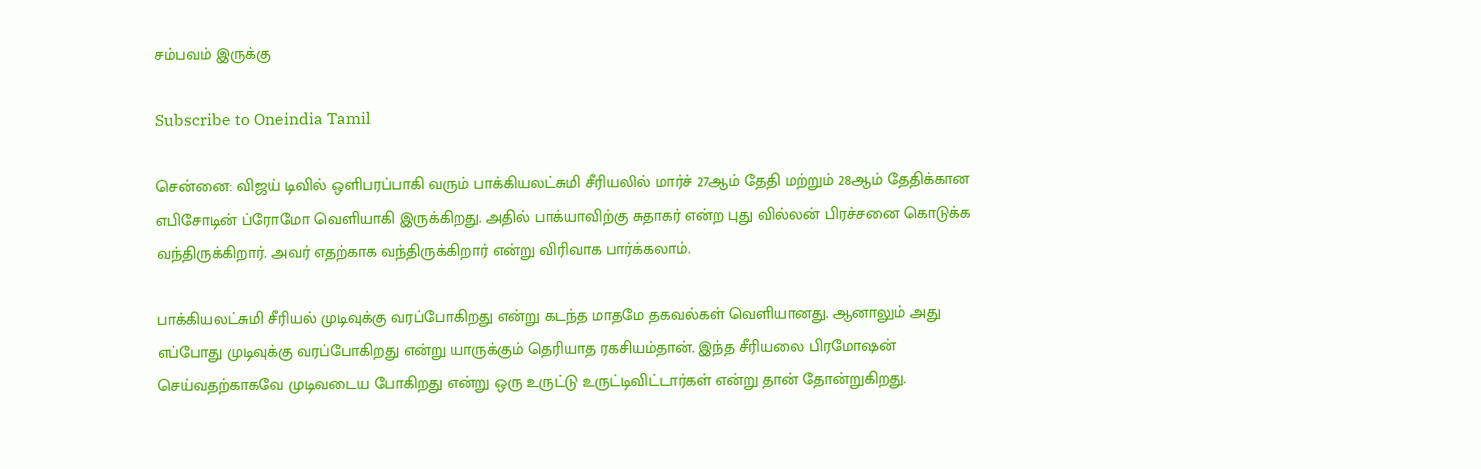சம்பவம் இருக்கு

Subscribe to Oneindia Tamil

சென்னை: விஜய் டிவில் ஒளிபரப்பாகி வரும் பாக்கியலட்சுமி சீரியலில் மார்ச் 27ஆம் தேதி மற்றும் 28ஆம் தேதிக்கான எபிசோடின் ப்ரோமோ வெளியாகி இருக்கிறது. அதில் பாக்யாவிற்கு சுதாகர் என்ற புது வில்லன் பிரச்சனை கொடுக்க வந்திருக்கிறார். அவர் எதற்காக வந்திருக்கிறார் என்று விரிவாக பார்க்கலாம்.

பாக்கியலட்சுமி சீரியல் முடிவுக்கு வரப்போகிறது என்று கடந்த மாதமே தகவல்கள் வெளியானது. ஆனாலும் அது எப்போது முடிவுக்கு வரப்போகிறது என்று யாருக்கும் தெரியாத ரகசியம்தான். இந்த சீரியலை பிரமோஷன் செய்வதற்காகவே முடிவடைய போகிறது என்று ஒரு உருட்டு உருட்டிவிட்டார்கள் என்று தான் தோன்றுகிறது.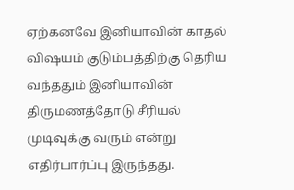ஏற்கனவே இனியாவின் காதல் விஷயம் குடும்பத்திற்கு தெரிய வந்ததும் இனியாவின் திருமணத்தோடு சீரியல் முடிவுக்கு வரும் என்று எதிர்பார்ப்பு இருந்தது.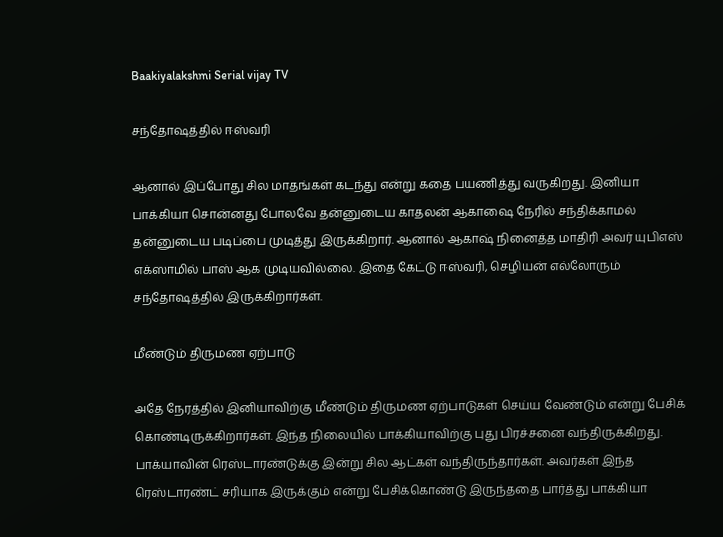Baakiyalakshmi Serial vijay TV

சந்தோஷத்தில் ஈஸ்வரி

ஆனால் இப்போது சில மாதங்கள் கடந்து என்று கதை பயணித்து வருகிறது. இனியா பாக்கியா சொன்னது போலவே தன்னுடைய காதலன் ஆகாஷை நேரில் சந்திக்காமல் தன்னுடைய படிப்பை முடித்து இருக்கிறார். ஆனால் ஆகாஷ் நினைத்த மாதிரி அவர் யுபிஎஸ் எக்ஸாமில் பாஸ் ஆக முடியவில்லை. இதை கேட்டு ஈஸ்வரி, செழியன் எல்லோரும் சந்தோஷத்தில் இருக்கிறார்கள்.

மீண்டும் திருமண ஏற்பாடு

அதே நேரத்தில் இனியாவிற்கு மீண்டும் திருமண ஏற்பாடுகள் செய்ய வேண்டும் என்று பேசிக் கொண்டிருக்கிறார்கள். இந்த நிலையில் பாக்கியாவிற்கு புது பிரச்சனை வந்திருக்கிறது. பாக்யாவின் ரெஸ்டாரண்டுக்கு இன்று சில ஆட்கள் வந்திருந்தார்கள். அவர்கள் இந்த ரெஸ்டாரண்ட் சரியாக இருக்கும் என்று பேசிக்கொண்டு இருந்ததை பார்த்து பாக்கியா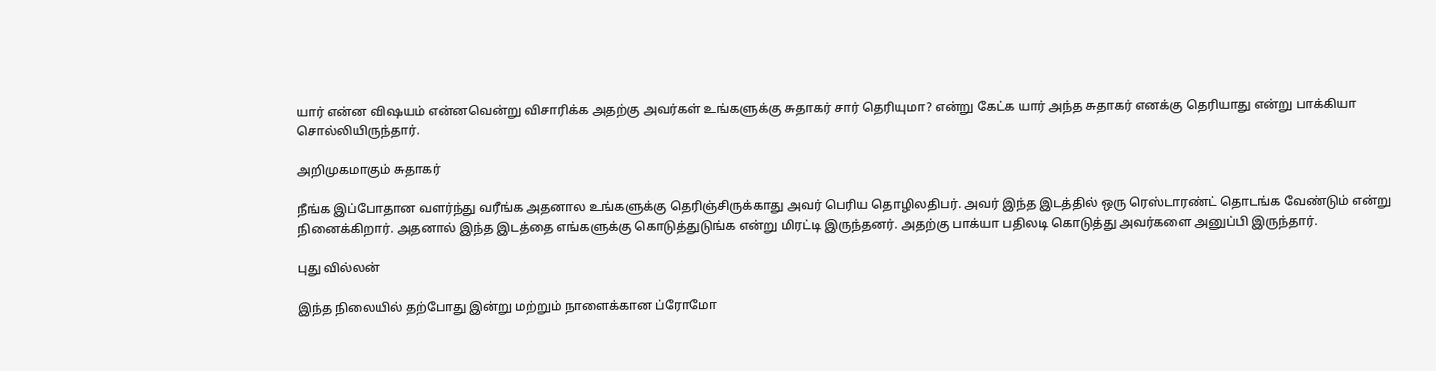யார் என்ன விஷயம் என்னவென்று விசாரிக்க அதற்கு அவர்கள் உங்களுக்கு சுதாகர் சார் தெரியுமா? என்று கேட்க யார் அந்த சுதாகர் எனக்கு தெரியாது என்று பாக்கியா சொல்லியிருந்தார்.

அறிமுகமாகும் சுதாகர்

நீங்க இப்போதான வளர்ந்து வரீங்க அதனால உங்களுக்கு தெரிஞ்சிருக்காது அவர் பெரிய தொழிலதிபர். அவர் இந்த இடத்தில் ஒரு ரெஸ்டாரண்ட் தொடங்க வேண்டும் என்று நினைக்கிறார். அதனால் இந்த இடத்தை எங்களுக்கு கொடுத்துடுங்க என்று மிரட்டி இருந்தனர். அதற்கு பாக்யா பதிலடி கொடுத்து அவர்களை அனுப்பி இருந்தார்.

புது வில்லன்

இந்த நிலையில் தற்போது இன்று மற்றும் நாளைக்கான ப்ரோமோ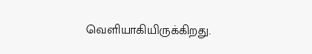வெளியாகியிருக்கிறது.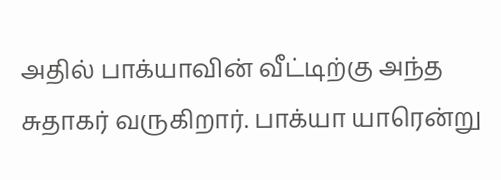அதில் பாக்யாவின் வீட்டிற்கு அந்த சுதாகர் வருகிறார். பாக்யா யாரென்று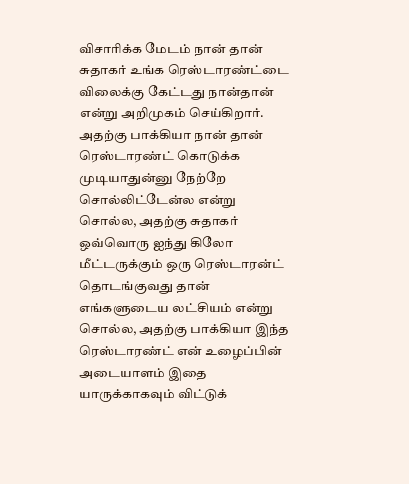விசாரிக்க மேடம் நான் தான் சுதாகர் உங்க ரெஸ்டாரண்ட்டை விலைக்கு கேட்டது நான்தான் என்று அறிமுகம் செய்கிறார். அதற்கு பாக்கியா நான் தான் ரெஸ்டாரண்ட் கொடுக்க முடியாதுன்னு நேற்றே சொல்லிட்டேன்ல என்று சொல்ல, அதற்கு சுதாகர் ஒவ்வொரு ஐந்து கிலோ மீட்டருக்கும் ஒரு ரெஸ்டாரன்ட் தொடங்குவது தான் எங்களுடைய லட்சியம் என்று சொல்ல, அதற்கு பாக்கியா இந்த ரெஸ்டாரண்ட் என் உழைப்பின் அடையாளம் இதை யாருக்காகவும் விட்டுக்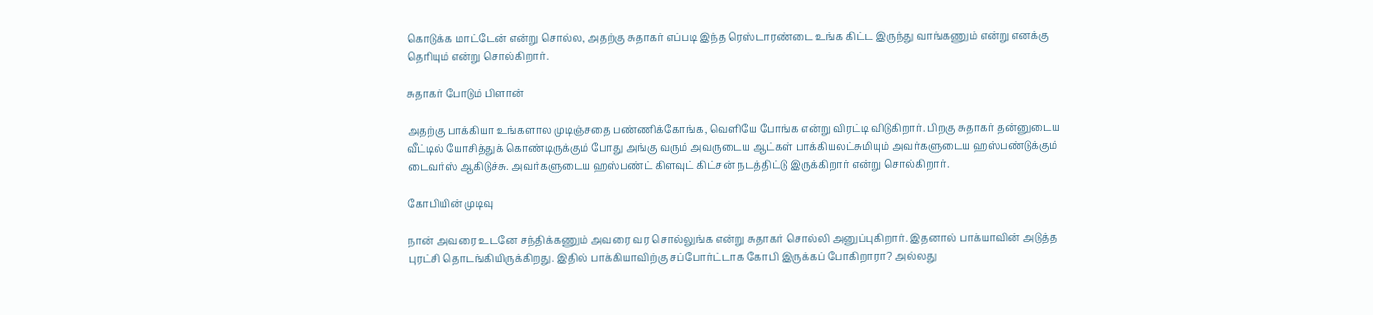கொடுக்க மாட்டேன் என்று சொல்ல, அதற்கு சுதாகர் எப்படி இந்த ரெஸ்டாரண்டை உங்க கிட்ட இருந்து வாங்கணும் என்று எனக்கு தெரியும் என்று சொல்கிறார்.

சுதாகர் போடும் பிளான்

அதற்கு பாக்கியா உங்களால முடிஞ்சதை பண்ணிக்கோங்க, வெளியே போங்க என்று விரட்டி விடுகிறார். பிறகு சுதாகர் தன்னுடைய வீட்டில் யோசித்துக் கொண்டிருக்கும் போது அங்கு வரும் அவருடைய ஆட்கள் பாக்கியலட்சுமியும் அவர்களுடைய ஹஸ்பண்டுக்கும் டைவர்ஸ் ஆகிடுச்சு. அவர்களுடைய ஹஸ்பண்ட் கிளவுட் கிட்சன் நடத்திட்டு இருக்கிறார் என்று சொல்கிறார்.

கோபியின் முடிவு

நான் அவரை உடனே சந்திக்கணும் அவரை வர சொல்லுங்க என்று சுதாகர் சொல்லி அனுப்புகிறார். இதனால் பாக்யாவின் அடுத்த புரட்சி தொடங்கியிருக்கிறது. இதில் பாக்கியாவிற்கு சப்போர்ட்டாக கோபி இருக்கப் போகிறாரா? அல்லது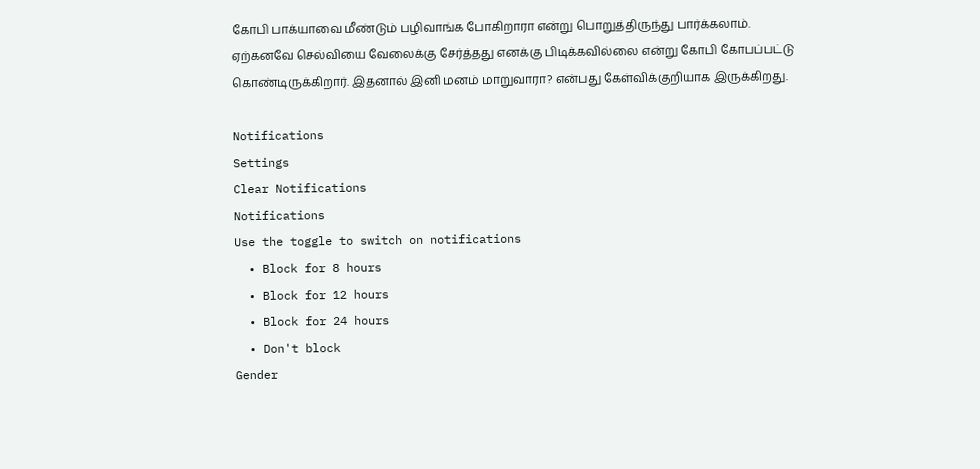கோபி பாக்யாவை மீண்டும் பழிவாங்க போகிறாரா என்று பொறுத்திருந்து பார்க்கலாம். ஏற்கனவே செல்வியை வேலைக்கு சேர்த்தது எனக்கு பிடிக்கவில்லை என்று கோபி கோபப்பட்டு கொண்டிருக்கிறார். இதனால் இனி மனம் மாறுவாரா? என்பது கேள்விக்குறியாக இருக்கிறது.

Notifications
Settings
Clear Notifications
Notifications
Use the toggle to switch on notifications
  • Block for 8 hours
  • Block for 12 hours
  • Block for 24 hours
  • Don't block
Gender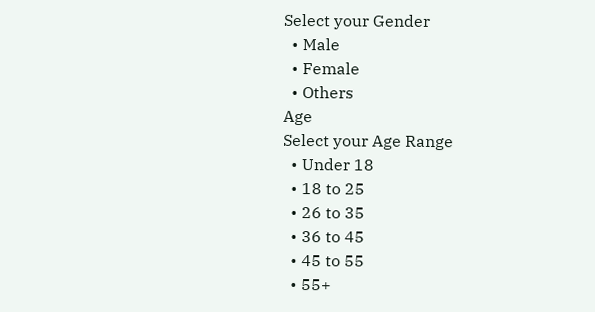Select your Gender
  • Male
  • Female
  • Others
Age
Select your Age Range
  • Under 18
  • 18 to 25
  • 26 to 35
  • 36 to 45
  • 45 to 55
  • 55+